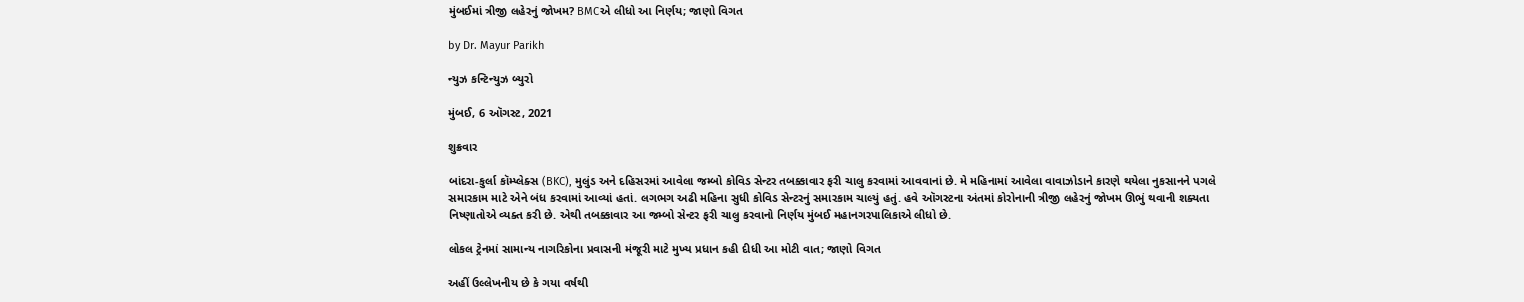મુંબઈમાં ત્રીજી લહેરનું જોખમ? BMCએ લીધો આ નિર્ણય; જાણો વિગત

by Dr. Mayur Parikh

ન્યુઝ કન્ટિન્યુઝ બ્યુરો

મુંબઈ, 6 ઑગસ્ટ, 2021

શુક્રવાર

બાંદરા-કુર્લા કૉમ્પ્લેક્સ (BKC), મુલુંડ અને દહિસરમાં આવેલા જમ્બો કોવિડ સેન્ટર તબક્કાવાર ફરી ચાલુ કરવામાં આવવાનાં છે. મે મહિનામાં આવેલા વાવાઝોડાને કારણે થયેલા નુકસાનને પગલે સમારકામ માટે એને બંધ કરવામાં આવ્યાં હતાં. લગભગ અઢી મહિના સુધી કોવિડ સેન્ટરનું સમારકામ ચાલ્યું હતું. હવે ઑગસ્ટના અંતમાં કોરોનાની ત્રીજી લહેરનું જોખમ ઊભું થવાની શક્યતા નિષ્ણાતોએ વ્યક્ત કરી છે. એથી તબક્કાવાર આ જમ્બો સેન્ટર ફરી ચાલુ કરવાનો નિર્ણય મુંબઈ મહાનગરપાલિકાએ લીધો છે.

લોકલ ટ્રેનમાં સામાન્ય નાગરિકોના પ્રવાસની મંજૂરી માટે મુખ્ય પ્રધાન કહી દીધી આ મોટી વાત; જાણો વિગત

અહીં ઉલ્લેખનીય છે કે ગયા વર્ષથી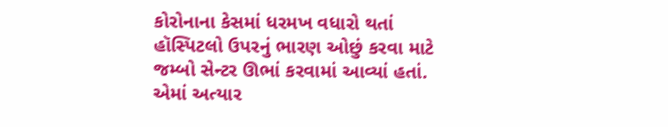કોરોનાના કેસમાં ધરમખ વધારો થતાં હૉસ્પિટલો ઉપરનું ભારણ ઓછું કરવા માટે જમ્બો સેન્ટર ઊભાં કરવામાં આવ્યાં હતાં. એમાં અત્યાર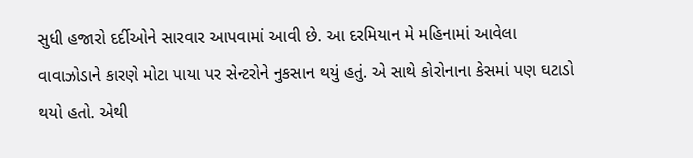સુધી હજારો દર્દીઓને સારવાર આપવામાં આવી છે. આ દરમિયાન મે મહિનામાં આવેલા વાવાઝોડાને કારણે મોટા પાયા પર સેન્ટરોને નુકસાન થયું હતું. એ સાથે કોરોનાના કેસમાં પણ ઘટાડો થયો હતો. એથી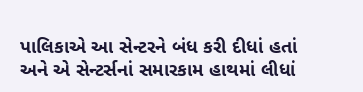પાલિકાએ આ સેન્ટરને બંધ કરી દીધાં હતાં અને એ સેન્ટર્સનાં સમારકામ હાથમાં લીધાં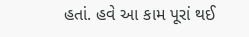હતાં. હવે આ કામ પૂરાં થઈ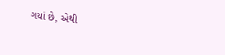ગયાં છે, એથી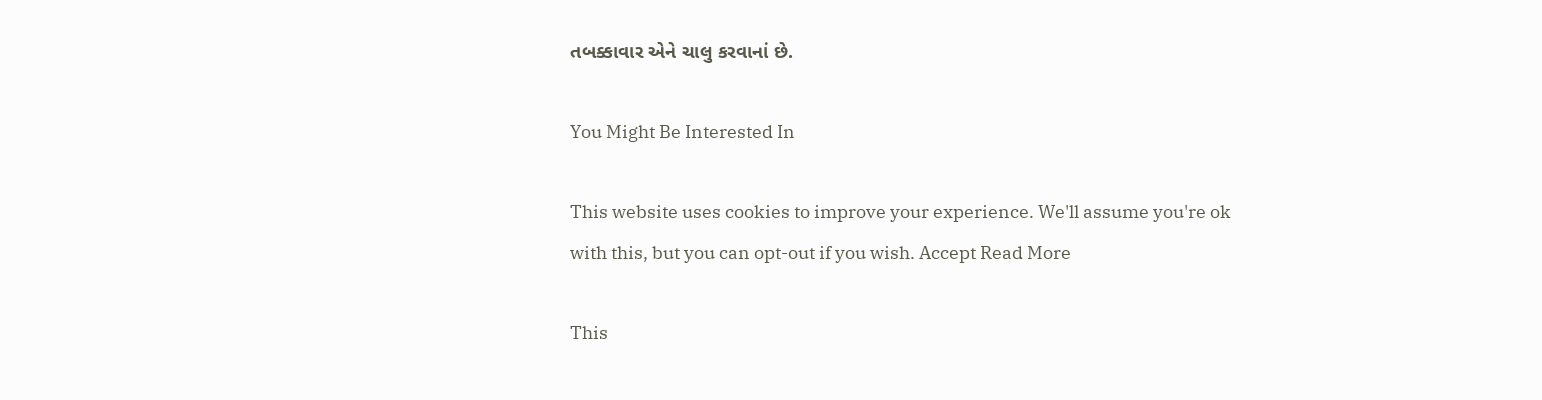તબક્કાવાર એને ચાલુ કરવાનાં છે.

You Might Be Interested In

This website uses cookies to improve your experience. We'll assume you're ok with this, but you can opt-out if you wish. Accept Read More

This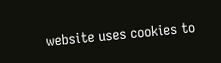website uses cookies to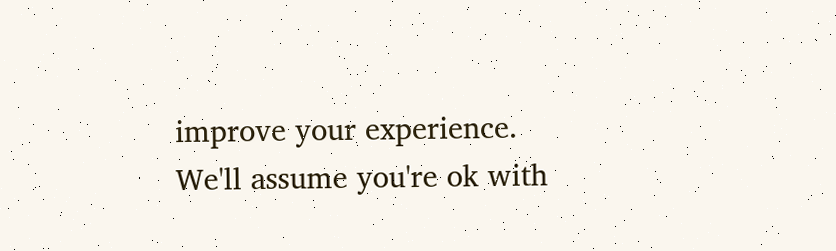improve your experience. We'll assume you're ok with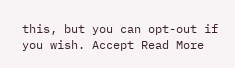this, but you can opt-out if you wish. Accept Read More